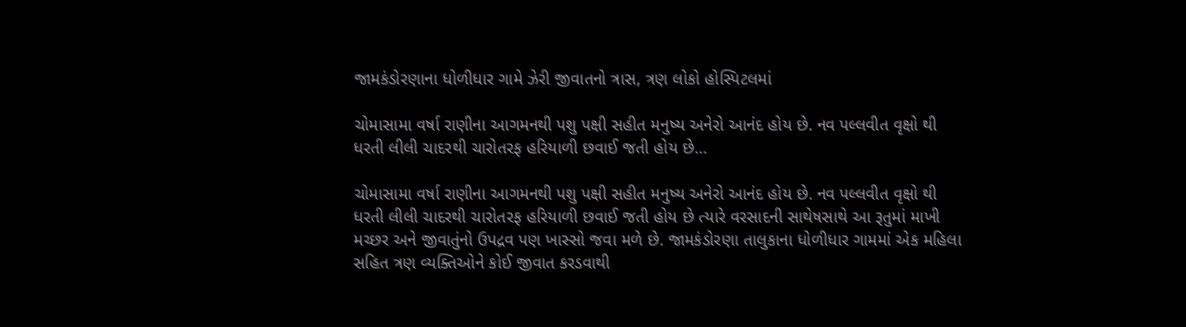જામકંડોરણાના ધોળીધાર ગામે ઝેરી જીવાતનો ત્રાસ, ત્રણ લોકો હોસ્પિટલમાં

ચોમાસામા વર્ષા રાણીના આગમનથી પશુ પક્ષી સહીત મનુષ્ય અનેરો આનંદ હોય છે. નવ પલ્લવીત વૃક્ષો થી ધરતી લીલી ચાદરથી ચારોતરફ હરિયાળી છવાઈ જતી હોય છે…

ચોમાસામા વર્ષા રાણીના આગમનથી પશુ પક્ષી સહીત મનુષ્ય અનેરો આનંદ હોય છે. નવ પલ્લવીત વૃક્ષો થી ધરતી લીલી ચાદરથી ચારોતરફ હરિયાળી છવાઈ જતી હોય છે ત્યારે વરસાદની સાથેષસાથે આ રૂતુમાં માખી મચ્છર અને જીવાતુંનો ઉપદ્રવ પણ ખાસ્સો જવા મળે છે. જામકંડોરણા તાલુકાના ધોળીધાર ગામમાં એક મહિલા સહિત ત્રણ વ્યક્તિઓને કોઈ જીવાત કરડવાથી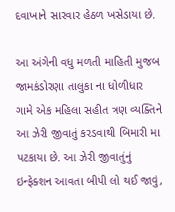દવાખાને સારવાર હેઠળ ખસેડાયા છે.

આ અંગેની વધુ મળતી માહિતી મુજબ જામકંડોરણા તાલુકા ના ધોળીધાર ગામે એક મહિલા સહીત ત્રણ વ્યક્તિને આ ઝેરી જીવાતું કરડવાથી બિમારી મા પટકાયા છે. આ ઝેરી જીવાતુંનું ઇન્ફેક્શન આવતા બીપી લો થઈ જાવું,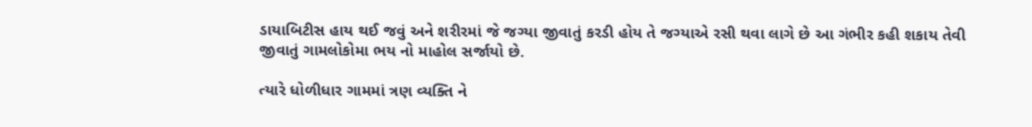ડાયાબિટીસ હાય થઈ જવું અને શરીરમાં જે જગ્યા જીવાતું કરડી હોય તે જગ્યાએ રસી થવા લાગે છે આ ગંભીર કહી શકાય તેવી જીવાતું ગામલોકોમા ભય નો માહોલ સર્જાયો છે.

ત્યારે ધોળીધાર ગામમાં ત્રણ વ્યક્તિ ને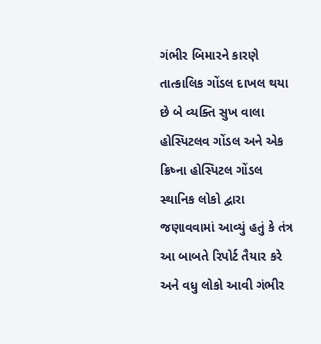ગંભીર બિમારને કારણે તાત્કાલિક ગોંડલ દાખલ થયા છે બે વ્યક્તિ સુખ વાલા હોસ્પિટલવ ગોંડલ અને એક ક્રિષ્ના હોસ્પિટલ ગોંડલ સ્થાનિક લોકો દ્વારા જણાવવામાં આવ્યું હતું કે તંત્ર આ બાબતે રિપોર્ટ તૈયાર કરે અને વધુ લોકો આવી ગંભીર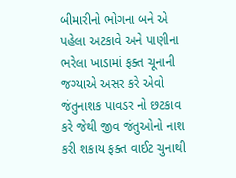બીમારીનો ભોગના બને એ પહેલા અટકાવે અને પાણીના ભરેલા ખાડામાં ફક્ત ચૂનાની જગ્યાએ અસર કરે એવો જંતુનાશક પાવડર નો છટકાવ કરે જેથી જીવ જંતુઓનો નાશ કરી શકાય ફક્ત વાઈટ ચુનાથી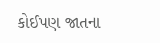કોઈપણ જાતના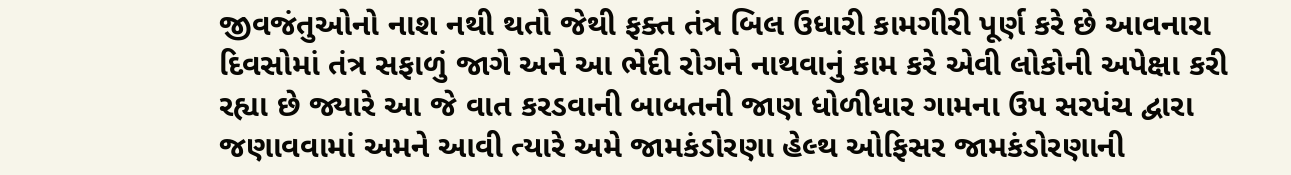જીવજંતુઓનો નાશ નથી થતો જેથી ફક્ત તંત્ર બિલ ઉધારી કામગીરી પૂર્ણ કરે છે આવનારા દિવસોમાં તંત્ર સફાળું જાગે અને આ ભેદી રોગને નાથવાનું કામ કરે એવી લોકોની અપેક્ષા કરી રહ્યા છે જ્યારે આ જે વાત કરડવાની બાબતની જાણ ધોળીધાર ગામના ઉપ સરપંચ દ્વારા જણાવવામાં અમને આવી ત્યારે અમે જામકંડોરણા હેલ્થ ઓફિસર જામકંડોરણાની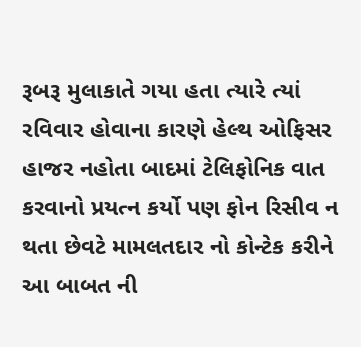રૂબરૂ મુલાકાતે ગયા હતા ત્યારે ત્યાં રવિવાર હોવાના કારણે હેલ્થ ઓફિસર હાજર નહોતા બાદમાં ટેલિફોનિક વાત કરવાનો પ્રયત્ન કર્યો પણ ફોન રિસીવ ન થતા છેવટે મામલતદાર નો કોન્ટેક કરીને આ બાબત ની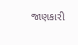જાણકારી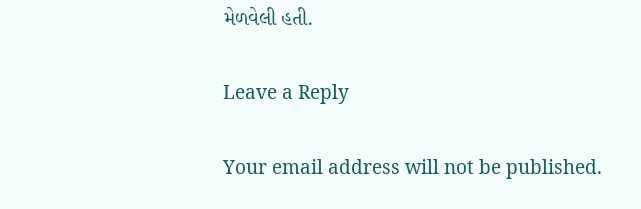મેળવેલી હતી.

Leave a Reply

Your email address will not be published.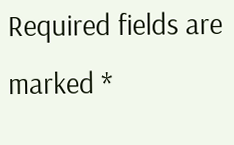Required fields are marked *